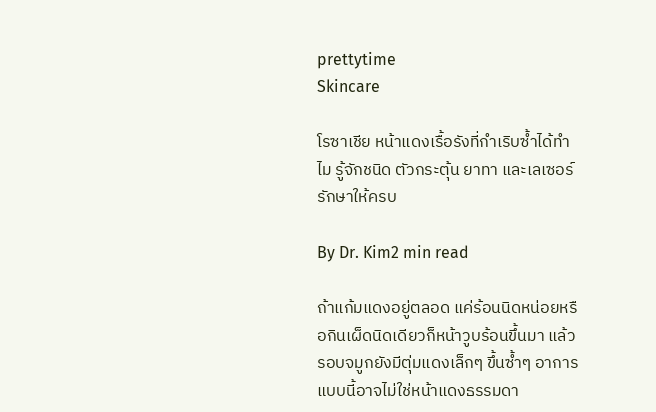prettytime
Skincare

โรซาเชีย หน้าแดงเรื้อรังที่กำเริบซ้ำได้ทำไม รู้จักชนิด ตัวกระตุ้น ยาทา และเลเซอร์รักษาให้ครบ

By Dr. Kim2 min read

ถ้าแก้มแดงอยู่ตลอด แค่ร้อนนิดหน่อยหรือกินเผ็ดนิดเดียวก็หน้าวูบร้อนขึ้นมา แล้วรอบจมูกยังมีตุ่มแดงเล็กๆ ขึ้นซ้ำๆ อาการแบบนี้อาจไม่ใช่หน้าแดงธรรมดา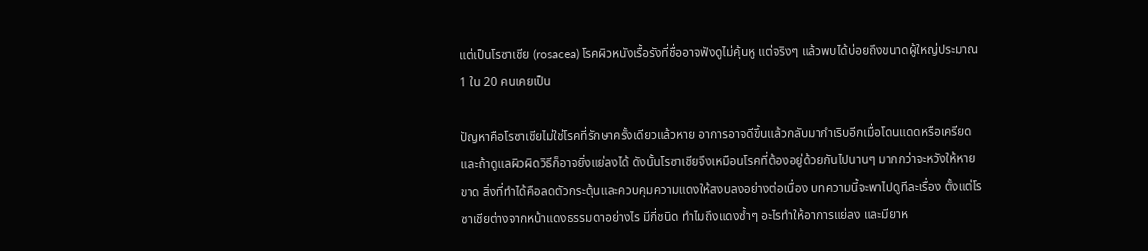แต่เป็นโรซาเชีย (rosacea) โรคผิวหนังเรื้อรังที่ชื่ออาจฟังดูไม่คุ้นหู แต่จริงๆ แล้วพบได้บ่อยถึงขนาดผู้ใหญ่ประมาณ 1 ใน 20 คนเคยเป็น

ปัญหาคือโรซาเชียไม่ใช่โรคที่รักษาครั้งเดียวแล้วหาย อาการอาจดีขึ้นแล้วกลับมากำเริบอีกเมื่อโดนแดดหรือเครียด และถ้าดูแลผิวผิดวิธีก็อาจยิ่งแย่ลงได้ ดังนั้นโรซาเชียจึงเหมือนโรคที่ต้องอยู่ด้วยกันไปนานๆ มากกว่าจะหวังให้หายขาด สิ่งที่ทำได้คือลดตัวกระตุ้นและควบคุมความแดงให้สงบลงอย่างต่อเนื่อง บทความนี้จะพาไปดูทีละเรื่อง ตั้งแต่โรซาเชียต่างจากหน้าแดงธรรมดาอย่างไร มีกี่ชนิด ทำไมถึงแดงซ้ำๆ อะไรทำให้อาการแย่ลง และมียาห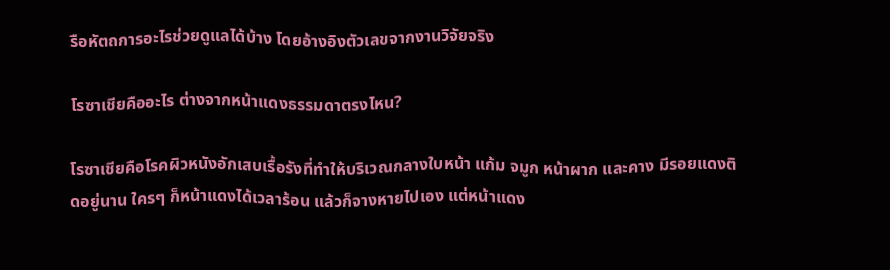รือหัตถการอะไรช่วยดูแลได้บ้าง โดยอ้างอิงตัวเลขจากงานวิจัยจริง

โรซาเชียคืออะไร ต่างจากหน้าแดงธรรมดาตรงไหน?

โรซาเชียคือโรคผิวหนังอักเสบเรื้อรังที่ทำให้บริเวณกลางใบหน้า แก้ม จมูก หน้าผาก และคาง มีรอยแดงติดอยู่นาน ใครๆ ก็หน้าแดงได้เวลาร้อน แล้วก็จางหายไปเอง แต่หน้าแดง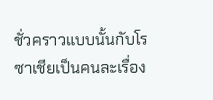ชั่วคราวแบบนั้นกับโรซาเชียเป็นคนละเรื่อง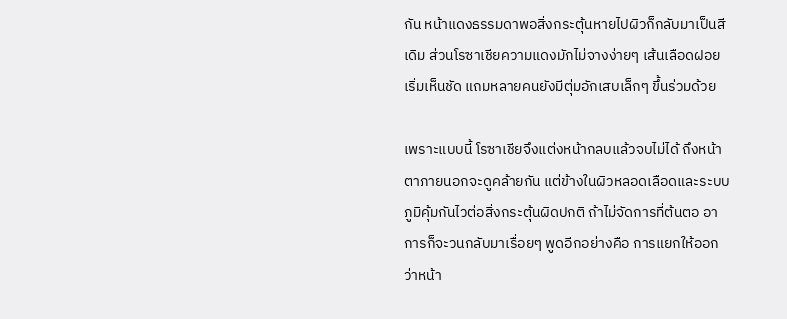กัน หน้าแดงธรรมดาพอสิ่งกระตุ้นหายไปผิวก็กลับมาเป็นสีเดิม ส่วนโรซาเชียความแดงมักไม่จางง่ายๆ เส้นเลือดฝอยเริ่มเห็นชัด แถมหลายคนยังมีตุ่มอักเสบเล็กๆ ขึ้นร่วมด้วย

เพราะแบบนี้ โรซาเชียจึงแต่งหน้ากลบแล้วจบไม่ได้ ถึงหน้าตาภายนอกจะดูคล้ายกัน แต่ข้างในผิวหลอดเลือดและระบบภูมิคุ้มกันไวต่อสิ่งกระตุ้นผิดปกติ ถ้าไม่จัดการที่ต้นตอ อาการก็จะวนกลับมาเรื่อยๆ พูดอีกอย่างคือ การแยกให้ออกว่าหน้า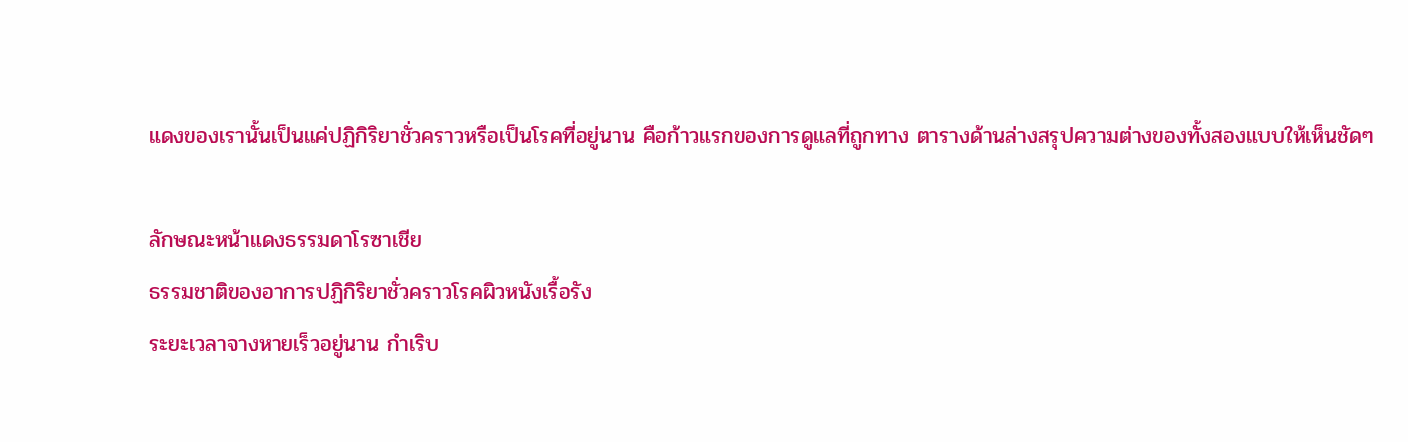แดงของเรานั้นเป็นแค่ปฏิกิริยาชั่วคราวหรือเป็นโรคที่อยู่นาน คือก้าวแรกของการดูแลที่ถูกทาง ตารางด้านล่างสรุปความต่างของทั้งสองแบบให้เห็นชัดๆ

ลักษณะหน้าแดงธรรมดาโรซาเชีย
ธรรมชาติของอาการปฏิกิริยาชั่วคราวโรคผิวหนังเรื้อรัง
ระยะเวลาจางหายเร็วอยู่นาน กำเริบ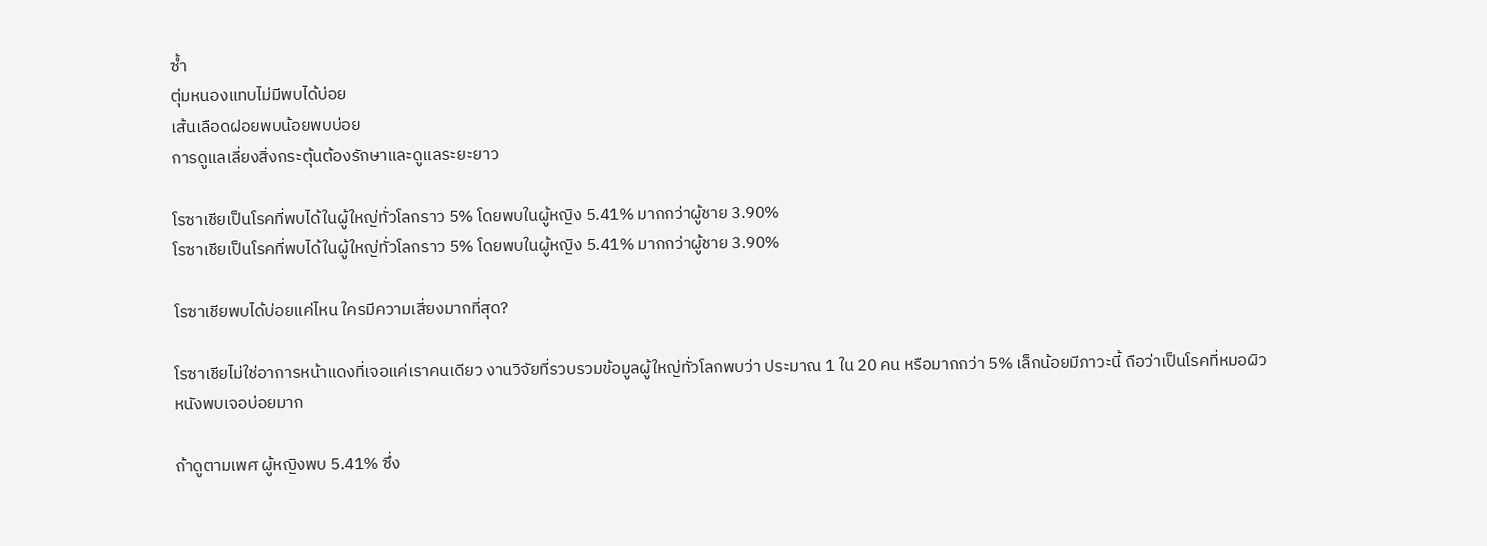ซ้ำ
ตุ่มหนองแทบไม่มีพบได้บ่อย
เส้นเลือดฝอยพบน้อยพบบ่อย
การดูแลเลี่ยงสิ่งกระตุ้นต้องรักษาและดูแลระยะยาว

โรซาเชียเป็นโรคที่พบได้ในผู้ใหญ่ทั่วโลกราว 5% โดยพบในผู้หญิง 5.41% มากกว่าผู้ชาย 3.90%
โรซาเชียเป็นโรคที่พบได้ในผู้ใหญ่ทั่วโลกราว 5% โดยพบในผู้หญิง 5.41% มากกว่าผู้ชาย 3.90%

โรซาเชียพบได้บ่อยแค่ไหน ใครมีความเสี่ยงมากที่สุด?

โรซาเชียไม่ใช่อาการหน้าแดงที่เจอแค่เราคนเดียว งานวิจัยที่รวบรวมข้อมูลผู้ใหญ่ทั่วโลกพบว่า ประมาณ 1 ใน 20 คน หรือมากกว่า 5% เล็กน้อยมีภาวะนี้ ถือว่าเป็นโรคที่หมอผิวหนังพบเจอบ่อยมาก

ถ้าดูตามเพศ ผู้หญิงพบ 5.41% ซึ่ง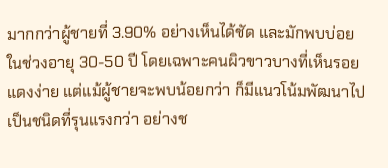มากกว่าผู้ชายที่ 3.90% อย่างเห็นได้ชัด และมักพบบ่อยในช่วงอายุ 30-50 ปี โดยเฉพาะคนผิวขาวบางที่เห็นรอยแดงง่าย แต่แม้ผู้ชายจะพบน้อยกว่า ก็มีแนวโน้มพัฒนาไปเป็นชนิดที่รุนแรงกว่า อย่างช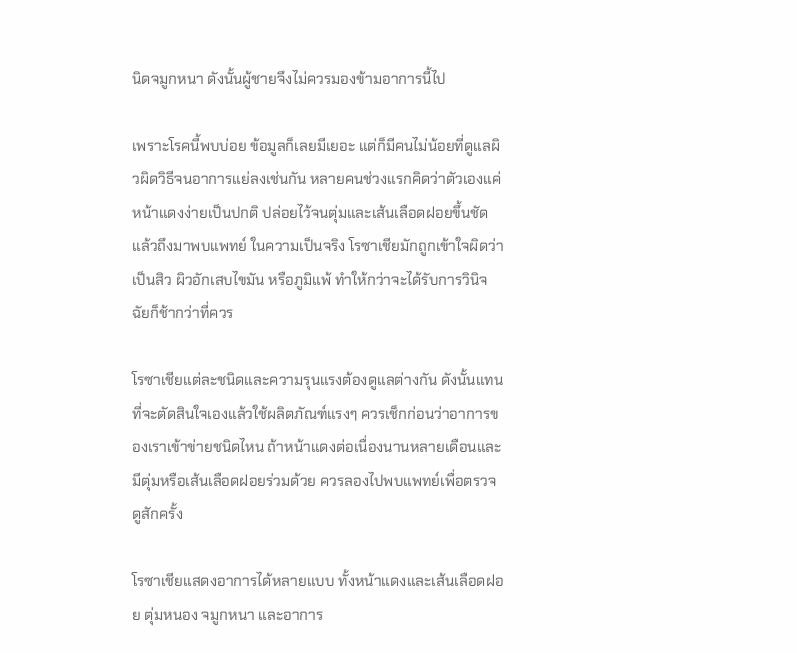นิดจมูกหนา ดังนั้นผู้ชายจึงไม่ควรมองข้ามอาการนี้ไป

เพราะโรคนี้พบบ่อย ข้อมูลก็เลยมีเยอะ แต่ก็มีคนไม่น้อยที่ดูแลผิวผิดวิธีจนอาการแย่ลงเช่นกัน หลายคนช่วงแรกคิดว่าตัวเองแค่หน้าแดงง่ายเป็นปกติ ปล่อยไว้จนตุ่มและเส้นเลือดฝอยขึ้นชัดแล้วถึงมาพบแพทย์ ในความเป็นจริง โรซาเชียมักถูกเข้าใจผิดว่าเป็นสิว ผิวอักเสบไขมัน หรือภูมิแพ้ ทำให้กว่าจะได้รับการวินิจฉัยก็ช้ากว่าที่ควร

โรซาเชียแต่ละชนิดและความรุนแรงต้องดูแลต่างกัน ดังนั้นแทนที่จะตัดสินใจเองแล้วใช้ผลิตภัณฑ์แรงๆ ควรเช็กก่อนว่าอาการของเราเข้าข่ายชนิดไหน ถ้าหน้าแดงต่อเนื่องนานหลายเดือนและมีตุ่มหรือเส้นเลือดฝอยร่วมด้วย ควรลองไปพบแพทย์เพื่อตรวจดูสักครั้ง

โรซาเชียแสดงอาการได้หลายแบบ ทั้งหน้าแดงและเส้นเลือดฝอย ตุ่มหนอง จมูกหนา และอาการ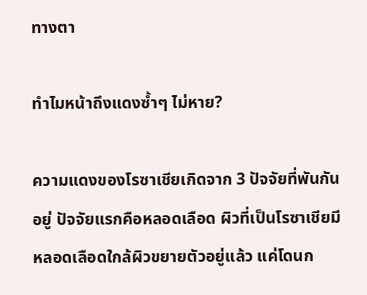ทางตา

ทำไมหน้าถึงแดงซ้ำๆ ไม่หาย?

ความแดงของโรซาเชียเกิดจาก 3 ปัจจัยที่พันกันอยู่ ปัจจัยแรกคือหลอดเลือด ผิวที่เป็นโรซาเชียมีหลอดเลือดใกล้ผิวขยายตัวอยู่แล้ว แค่โดนก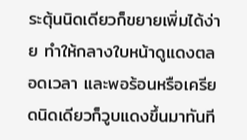ระตุ้นนิดเดียวก็ขยายเพิ่มได้ง่าย ทำให้กลางใบหน้าดูแดงตลอดเวลา และพอร้อนหรือเครียดนิดเดียวก็วูบแดงขึ้นมาทันที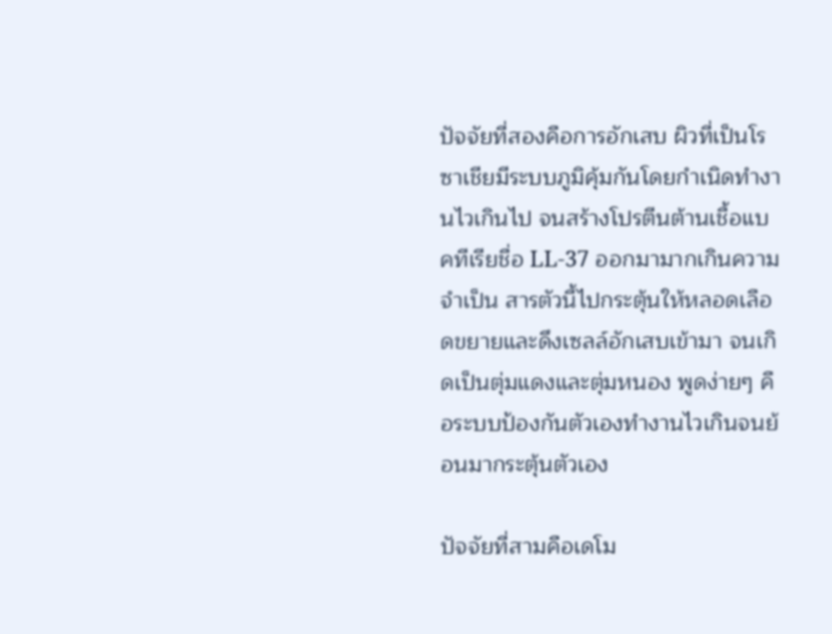ปัจจัยที่สองคือการอักเสบ ผิวที่เป็นโรซาเชียมีระบบภูมิคุ้มกันโดยกำเนิดทำงานไวเกินไป จนสร้างโปรตีนต้านเชื้อแบคทีเรียชื่อ LL-37 ออกมามากเกินความจำเป็น สารตัวนี้ไปกระตุ้นให้หลอดเลือดขยายและดึงเซลล์อักเสบเข้ามา จนเกิดเป็นตุ่มแดงและตุ่มหนอง พูดง่ายๆ คือระบบป้องกันตัวเองทำงานไวเกินจนย้อนมากระตุ้นตัวเอง

ปัจจัยที่สามคือเดโม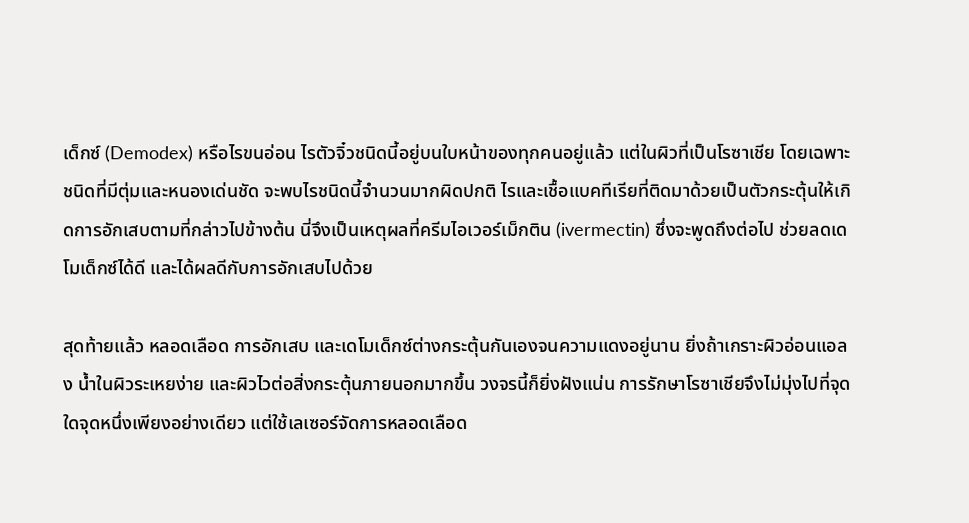เด็กซ์ (Demodex) หรือไรขนอ่อน ไรตัวจิ๋วชนิดนี้อยู่บนใบหน้าของทุกคนอยู่แล้ว แต่ในผิวที่เป็นโรซาเชีย โดยเฉพาะชนิดที่มีตุ่มและหนองเด่นชัด จะพบไรชนิดนี้จำนวนมากผิดปกติ ไรและเชื้อแบคทีเรียที่ติดมาด้วยเป็นตัวกระตุ้นให้เกิดการอักเสบตามที่กล่าวไปข้างต้น นี่จึงเป็นเหตุผลที่ครีมไอเวอร์เม็กติน (ivermectin) ซึ่งจะพูดถึงต่อไป ช่วยลดเดโมเด็กซ์ได้ดี และได้ผลดีกับการอักเสบไปด้วย

สุดท้ายแล้ว หลอดเลือด การอักเสบ และเดโมเด็กซ์ต่างกระตุ้นกันเองจนความแดงอยู่นาน ยิ่งถ้าเกราะผิวอ่อนแอลง น้ำในผิวระเหยง่าย และผิวไวต่อสิ่งกระตุ้นภายนอกมากขึ้น วงจรนี้ก็ยิ่งฝังแน่น การรักษาโรซาเชียจึงไม่มุ่งไปที่จุดใดจุดหนึ่งเพียงอย่างเดียว แต่ใช้เลเซอร์จัดการหลอดเลือด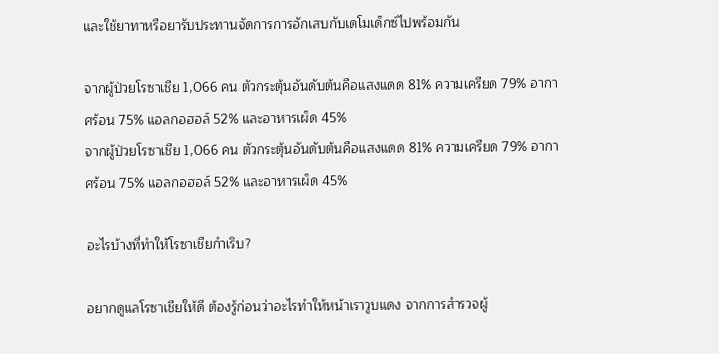และใช้ยาทาหรือยารับประทานจัดการการอักเสบกับเดโมเด็กซ์ไปพร้อมกัน

จากผู้ป่วยโรซาเชีย 1,066 คน ตัวกระตุ้นอันดับต้นคือแสงแดด 81% ความเครียด 79% อากาศร้อน 75% แอลกอฮอล์ 52% และอาหารเผ็ด 45%
จากผู้ป่วยโรซาเชีย 1,066 คน ตัวกระตุ้นอันดับต้นคือแสงแดด 81% ความเครียด 79% อากาศร้อน 75% แอลกอฮอล์ 52% และอาหารเผ็ด 45%

อะไรบ้างที่ทำให้โรซาเชียกำเริบ?

อยากดูแลโรซาเชียให้ดี ต้องรู้ก่อนว่าอะไรทำให้หน้าเราวูบแดง จากการสำรวจผู้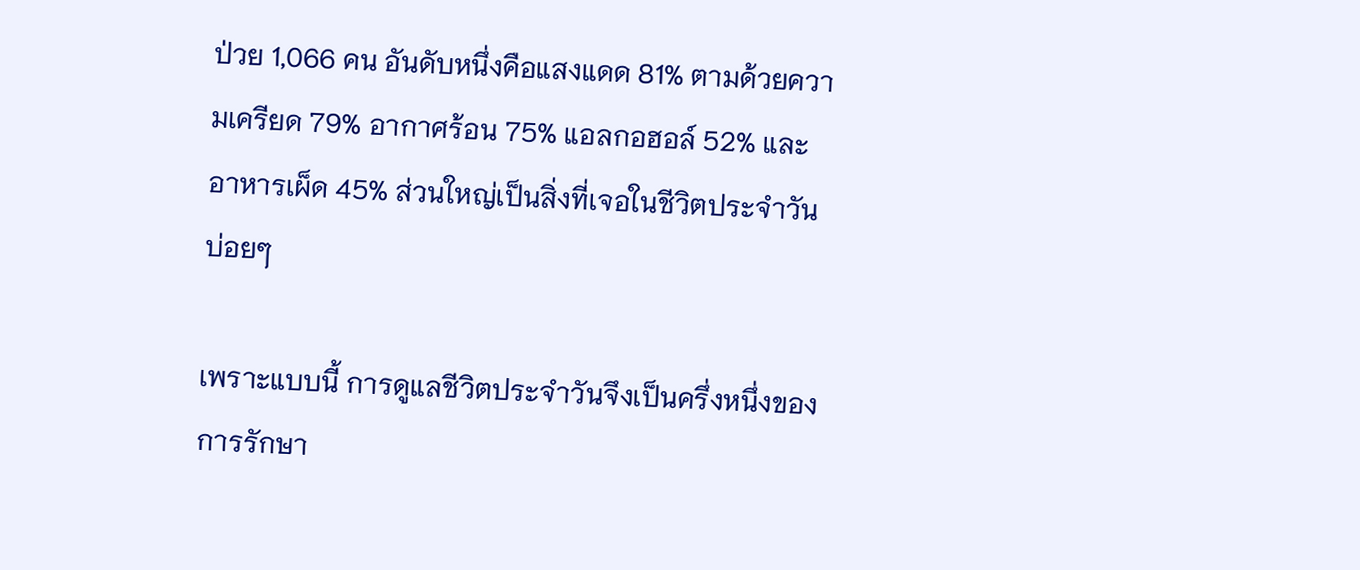ป่วย 1,066 คน อันดับหนึ่งคือแสงแดด 81% ตามด้วยความเครียด 79% อากาศร้อน 75% แอลกอฮอล์ 52% และอาหารเผ็ด 45% ส่วนใหญ่เป็นสิ่งที่เจอในชีวิตประจำวันบ่อยๆ

เพราะแบบนี้ การดูแลชีวิตประจำวันจึงเป็นครึ่งหนึ่งของการรักษา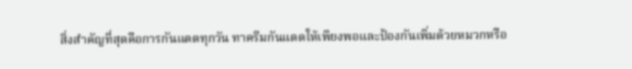สิ่งสำคัญที่สุดคือการกันแดดทุกวัน ทาครีมกันแดดให้เพียงพอและป้องกันเพิ่มด้วยหมวกหรือ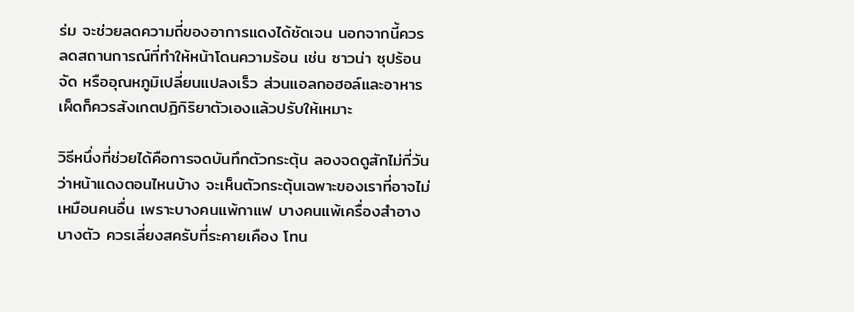ร่ม จะช่วยลดความถี่ของอาการแดงได้ชัดเจน นอกจากนี้ควรลดสถานการณ์ที่ทำให้หน้าโดนความร้อน เช่น ซาวน่า ซุปร้อนจัด หรืออุณหภูมิเปลี่ยนแปลงเร็ว ส่วนแอลกอฮอล์และอาหารเผ็ดก็ควรสังเกตปฏิกิริยาตัวเองแล้วปรับให้เหมาะ

วิธีหนึ่งที่ช่วยได้คือการจดบันทึกตัวกระตุ้น ลองจดดูสักไม่กี่วันว่าหน้าแดงตอนไหนบ้าง จะเห็นตัวกระตุ้นเฉพาะของเราที่อาจไม่เหมือนคนอื่น เพราะบางคนแพ้กาแฟ บางคนแพ้เครื่องสำอางบางตัว ควรเลี่ยงสครับที่ระคายเคือง โทน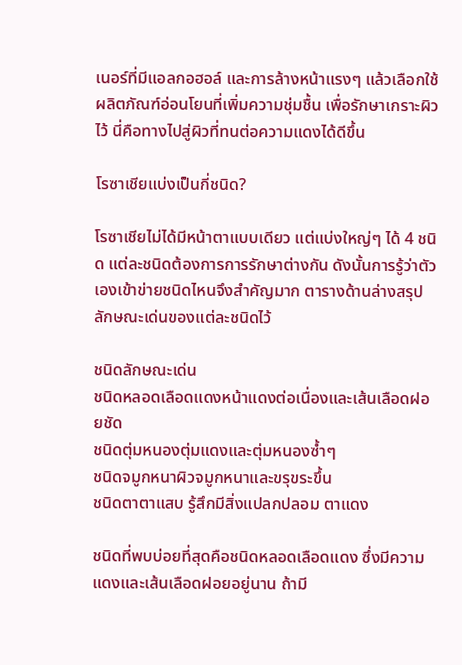เนอร์ที่มีแอลกอฮอล์ และการล้างหน้าแรงๆ แล้วเลือกใช้ผลิตภัณฑ์อ่อนโยนที่เพิ่มความชุ่มชื้น เพื่อรักษาเกราะผิวไว้ นี่คือทางไปสู่ผิวที่ทนต่อความแดงได้ดีขึ้น

โรซาเชียแบ่งเป็นกี่ชนิด?

โรซาเชียไม่ได้มีหน้าตาแบบเดียว แต่แบ่งใหญ่ๆ ได้ 4 ชนิด แต่ละชนิดต้องการการรักษาต่างกัน ดังนั้นการรู้ว่าตัวเองเข้าข่ายชนิดไหนจึงสำคัญมาก ตารางด้านล่างสรุปลักษณะเด่นของแต่ละชนิดไว้

ชนิดลักษณะเด่น
ชนิดหลอดเลือดแดงหน้าแดงต่อเนื่องและเส้นเลือดฝอยชัด
ชนิดตุ่มหนองตุ่มแดงและตุ่มหนองซ้ำๆ
ชนิดจมูกหนาผิวจมูกหนาและขรุขระขึ้น
ชนิดตาตาแสบ รู้สึกมีสิ่งแปลกปลอม ตาแดง

ชนิดที่พบบ่อยที่สุดคือชนิดหลอดเลือดแดง ซึ่งมีความแดงและเส้นเลือดฝอยอยู่นาน ถ้ามี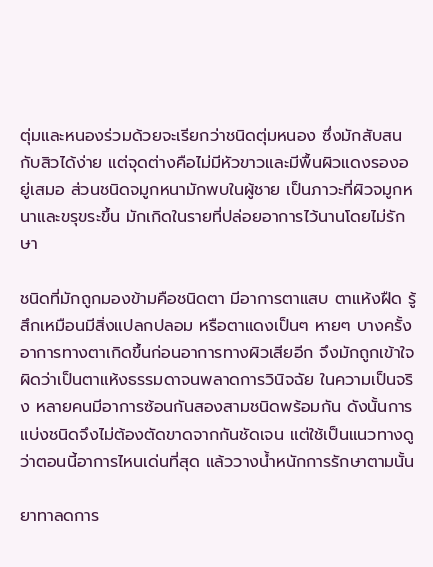ตุ่มและหนองร่วมด้วยจะเรียกว่าชนิดตุ่มหนอง ซึ่งมักสับสนกับสิวได้ง่าย แต่จุดต่างคือไม่มีหัวขาวและมีพื้นผิวแดงรองอยู่เสมอ ส่วนชนิดจมูกหนามักพบในผู้ชาย เป็นภาวะที่ผิวจมูกหนาและขรุขระขึ้น มักเกิดในรายที่ปล่อยอาการไว้นานโดยไม่รักษา

ชนิดที่มักถูกมองข้ามคือชนิดตา มีอาการตาแสบ ตาแห้งฝืด รู้สึกเหมือนมีสิ่งแปลกปลอม หรือตาแดงเป็นๆ หายๆ บางครั้งอาการทางตาเกิดขึ้นก่อนอาการทางผิวเสียอีก จึงมักถูกเข้าใจผิดว่าเป็นตาแห้งธรรมดาจนพลาดการวินิจฉัย ในความเป็นจริง หลายคนมีอาการซ้อนกันสองสามชนิดพร้อมกัน ดังนั้นการแบ่งชนิดจึงไม่ต้องตัดขาดจากกันชัดเจน แต่ใช้เป็นแนวทางดูว่าตอนนี้อาการไหนเด่นที่สุด แล้ววางน้ำหนักการรักษาตามนั้น

ยาทาลดการ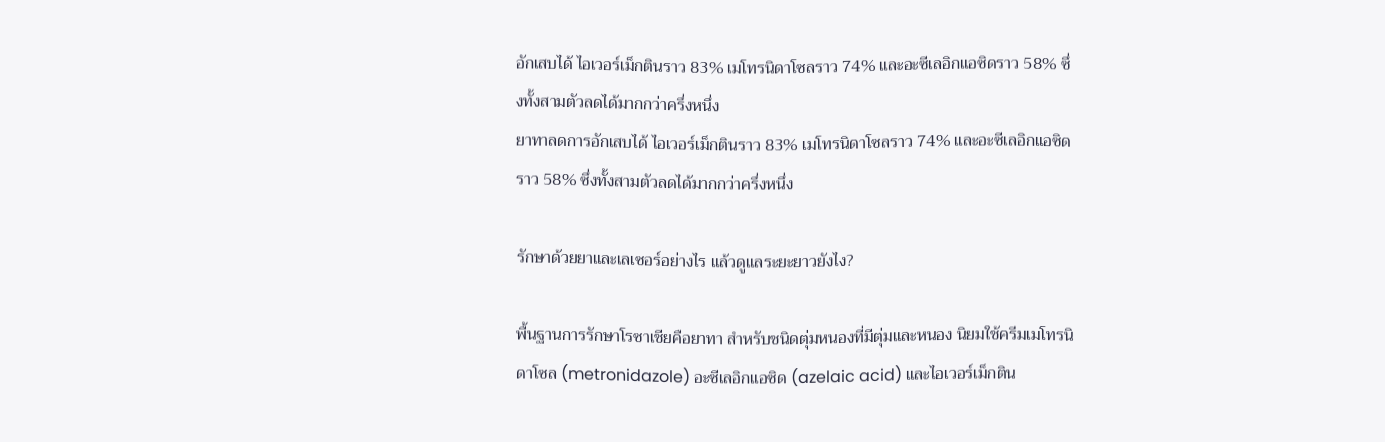อักเสบได้ ไอเวอร์เม็กตินราว 83% เมโทรนิดาโซลราว 74% และอะซีเลอิกแอซิดราว 58% ซึ่งทั้งสามตัวลดได้มากกว่าครึ่งหนึ่ง
ยาทาลดการอักเสบได้ ไอเวอร์เม็กตินราว 83% เมโทรนิดาโซลราว 74% และอะซีเลอิกแอซิดราว 58% ซึ่งทั้งสามตัวลดได้มากกว่าครึ่งหนึ่ง

รักษาด้วยยาและเลเซอร์อย่างไร แล้วดูแลระยะยาวยังไง?

พื้นฐานการรักษาโรซาเชียคือยาทา สำหรับชนิดตุ่มหนองที่มีตุ่มและหนอง นิยมใช้ครีมเมโทรนิดาโซล (metronidazole) อะซีเลอิกแอซิด (azelaic acid) และไอเวอร์เม็กติน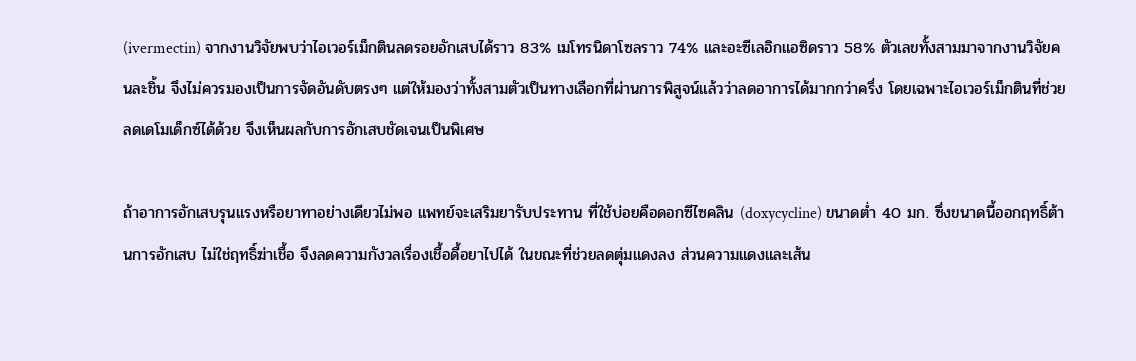(ivermectin) จากงานวิจัยพบว่าไอเวอร์เม็กตินลดรอยอักเสบได้ราว 83% เมโทรนิดาโซลราว 74% และอะซีเลอิกแอซิดราว 58% ตัวเลขทั้งสามมาจากงานวิจัยคนละชิ้น จึงไม่ควรมองเป็นการจัดอันดับตรงๆ แต่ให้มองว่าทั้งสามตัวเป็นทางเลือกที่ผ่านการพิสูจน์แล้วว่าลดอาการได้มากกว่าครึ่ง โดยเฉพาะไอเวอร์เม็กตินที่ช่วยลดเดโมเด็กซ์ได้ด้วย จึงเห็นผลกับการอักเสบชัดเจนเป็นพิเศษ

ถ้าอาการอักเสบรุนแรงหรือยาทาอย่างเดียวไม่พอ แพทย์จะเสริมยารับประทาน ที่ใช้บ่อยคือดอกซีไซคลิน (doxycycline) ขนาดต่ำ 40 มก. ซึ่งขนาดนี้ออกฤทธิ์ต้านการอักเสบ ไม่ใช่ฤทธิ์ฆ่าเชื้อ จึงลดความกังวลเรื่องเชื้อดื้อยาไปได้ ในขณะที่ช่วยลดตุ่มแดงลง ส่วนความแดงและเส้น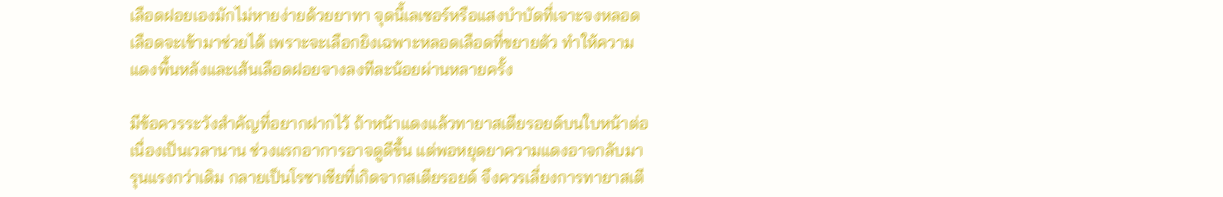เลือดฝอยเองมักไม่หายง่ายด้วยยาทา จุดนี้เลเซอร์หรือแสงบำบัดที่เจาะจงหลอดเลือดจะเข้ามาช่วยได้ เพราะจะเลือกยิงเฉพาะหลอดเลือดที่ขยายตัว ทำให้ความแดงพื้นหลังและเส้นเลือดฝอยจางลงทีละน้อยผ่านหลายครั้ง

มีข้อควรระวังสำคัญที่อยากฝากไว้ ถ้าหน้าแดงแล้วทายาสเตียรอยด์บนใบหน้าต่อเนื่องเป็นเวลานาน ช่วงแรกอาการอาจดูดีขึ้น แต่พอหยุดยาความแดงอาจกลับมารุนแรงกว่าเดิม กลายเป็นโรซาเชียที่เกิดจากสเตียรอยด์ จึงควรเลี่ยงการทายาสเตี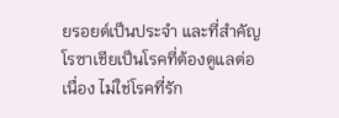ยรอยด์เป็นประจำ และที่สำคัญ โรซาเชียเป็นโรคที่ต้องดูแลต่อเนื่อง ไม่ใช่โรคที่รัก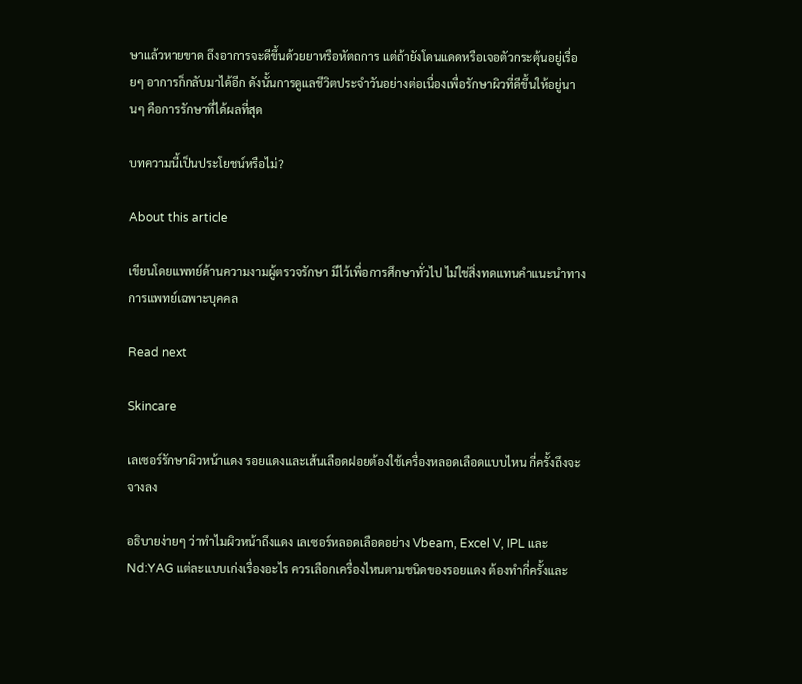ษาแล้วหายขาด ถึงอาการจะดีขึ้นด้วยยาหรือหัตถการ แต่ถ้ายังโดนแดดหรือเจอตัวกระตุ้นอยู่เรื่อยๆ อาการก็กลับมาได้อีก ดังนั้นการดูแลชีวิตประจำวันอย่างต่อเนื่องเพื่อรักษาผิวที่ดีขึ้นให้อยู่นานๆ คือการรักษาที่ได้ผลที่สุด

บทความนี้เป็นประโยชน์หรือไม่?

About this article

เขียนโดยแพทย์ด้านความงามผู้ตรวจรักษา มีไว้เพื่อการศึกษาทั่วไป ไม่ใช่สิ่งทดแทนคำแนะนำทางการแพทย์เฉพาะบุคคล

Read next

Skincare

เลเซอร์รักษาผิวหน้าแดง รอยแดงและเส้นเลือดฝอยต้องใช้เครื่องหลอดเลือดแบบไหน กี่ครั้งถึงจะจางลง

อธิบายง่ายๆ ว่าทำไมผิวหน้าถึงแดง เลเซอร์หลอดเลือดอย่าง Vbeam, Excel V, IPL และ Nd:YAG แต่ละแบบเก่งเรื่องอะไร ควรเลือกเครื่องไหนตามชนิดของรอยแดง ต้องทำกี่ครั้งและ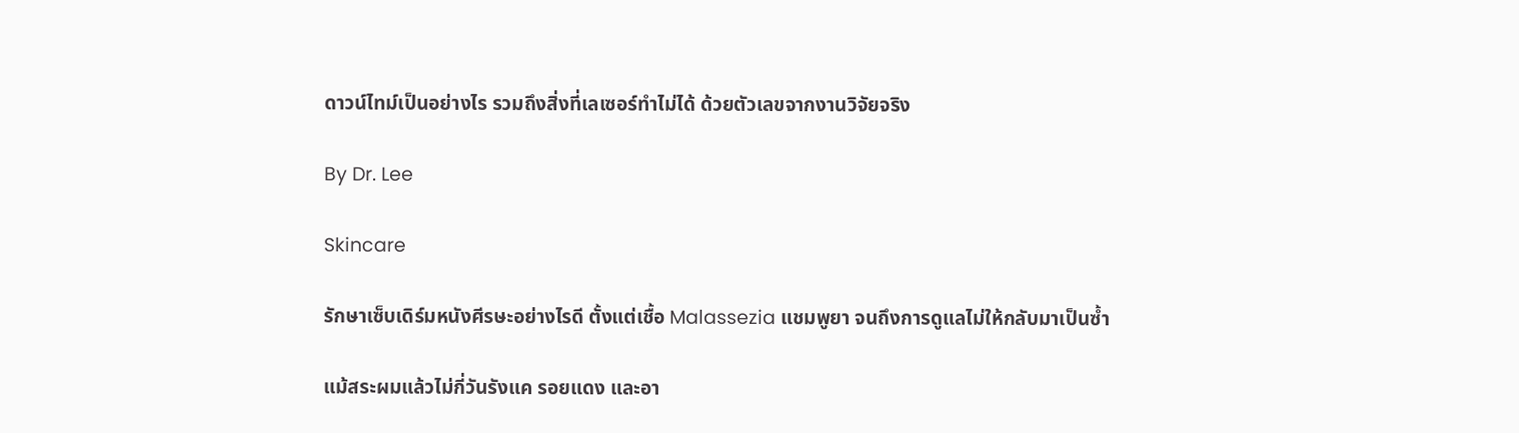ดาวน์ไทม์เป็นอย่างไร รวมถึงสิ่งที่เลเซอร์ทำไม่ได้ ด้วยตัวเลขจากงานวิจัยจริง

By Dr. Lee

Skincare

รักษาเซ็บเดิร์มหนังศีรษะอย่างไรดี ตั้งแต่เชื้อ Malassezia แชมพูยา จนถึงการดูแลไม่ให้กลับมาเป็นซ้ำ

แม้สระผมแล้วไม่กี่วันรังแค รอยแดง และอา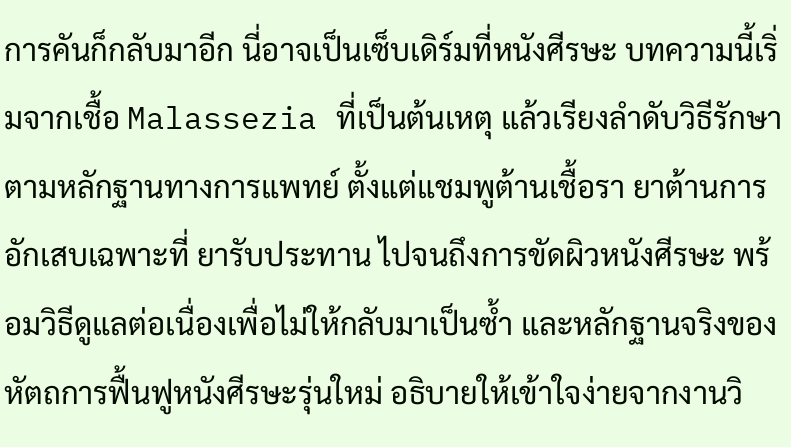การคันก็กลับมาอีก นี่อาจเป็นเซ็บเดิร์มที่หนังศีรษะ บทความนี้เริ่มจากเชื้อ Malassezia ที่เป็นต้นเหตุ แล้วเรียงลำดับวิธีรักษาตามหลักฐานทางการแพทย์ ตั้งแต่แชมพูต้านเชื้อรา ยาต้านการอักเสบเฉพาะที่ ยารับประทาน ไปจนถึงการขัดผิวหนังศีรษะ พร้อมวิธีดูแลต่อเนื่องเพื่อไม่ให้กลับมาเป็นซ้ำ และหลักฐานจริงของหัตถการฟื้นฟูหนังศีรษะรุ่นใหม่ อธิบายให้เข้าใจง่ายจากงานวิ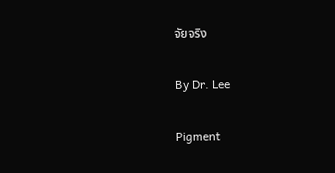จัยจริง

By Dr. Lee

Pigment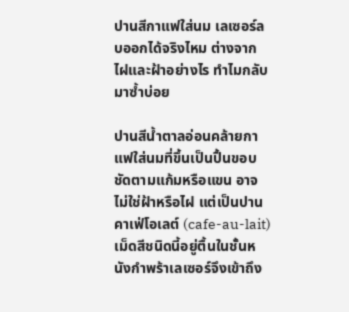ปานสีกาแฟใส่นม เลเซอร์ลบออกได้จริงไหม ต่างจากไฝและฝ้าอย่างไร ทำไมกลับมาซ้ำบ่อย

ปานสีน้ำตาลอ่อนคล้ายกาแฟใส่นมที่ขึ้นเป็นปื้นขอบชัดตามแก้มหรือแขน อาจไม่ใช่ฝ้าหรือไฝ แต่เป็นปานคาเฟ่โอเลต์ (cafe-au-lait) เม็ดสีชนิดนี้อยู่ตื้นในชั้นหนังกำพร้าเลเซอร์จึงเข้าถึง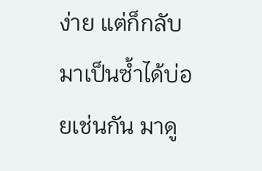ง่าย แต่ก็กลับมาเป็นซ้ำได้บ่อยเช่นกัน มาดู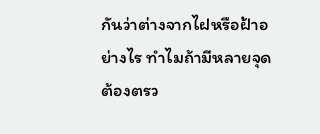กันว่าต่างจากไฝหรือฝ้าอย่างไร ทำไมถ้ามีหลายจุดต้องตรว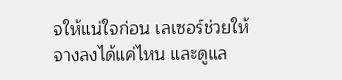จให้แน่ใจก่อน เลเซอร์ช่วยให้จางลงได้แค่ไหน และดูแล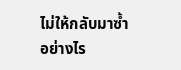ไม่ให้กลับมาซ้ำอย่างไร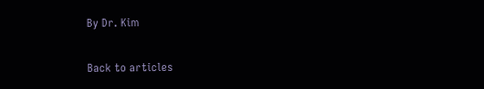By Dr. Kim

Back to articles